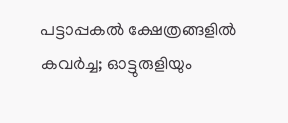പട്ടാപ്പകൽ ക്ഷേത്രങ്ങളിൽ കവർച്ച; ഓട്ടുരുളിയും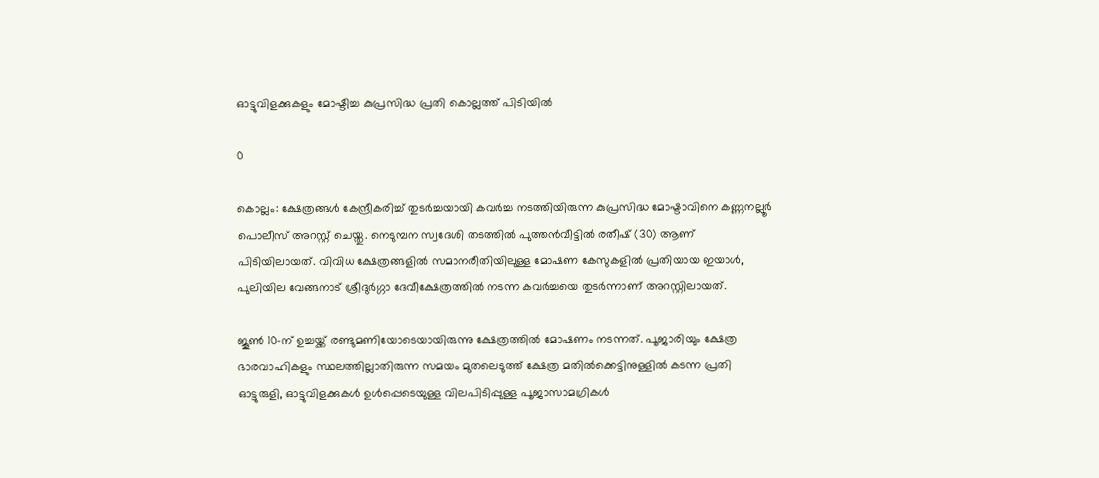ഓട്ടുവിളക്കുകളും മോഷ്ടിച്ച കുപ്രസിദ്ധ പ്രതി കൊല്ലത്ത് പിടിയിൽ

0

കൊല്ലം: ക്ഷേത്രങ്ങൾ കേന്ദ്രീകരിച്ച് തുടർച്ചയായി കവർച്ച നടത്തിയിരുന്ന കുപ്രസിദ്ധ മോഷ്ടാവിനെ കണ്ണനല്ലൂർ പൊലീസ് അറസ്റ്റ് ചെയ്തു. നെടുമ്പന സ്വദേശി തടത്തിൽ പുത്തൻവീട്ടിൽ രതീഷ് (30) ആണ് പിടിയിലായത്. വിവിധ ക്ഷേത്രങ്ങളിൽ സമാനരീതിയിലുള്ള മോഷണ കേസുകളിൽ പ്രതിയായ ഇയാൾ, പുലിയില വേങ്ങനാട് ശ്രീദുർഗ്ഗാ ദേവീക്ഷേത്രത്തിൽ നടന്ന കവർച്ചയെ തുടർന്നാണ് അറസ്റ്റിലായത്.

ജൂൺ 10-ന് ഉച്ചയ്ക്ക് രണ്ടുമണിയോടെയായിരുന്നു ക്ഷേത്രത്തിൽ മോഷണം നടന്നത്. പൂജാരിയും ക്ഷേത്ര ഭാരവാഹികളും സ്ഥലത്തില്ലാതിരുന്ന സമയം മുതലെടുത്ത് ക്ഷേത്ര മതിൽക്കെട്ടിനുള്ളിൽ കടന്ന പ്രതി ഓട്ടുരുളി, ഓട്ടുവിളക്കുകൾ ഉൾപ്പെടെയുള്ള വിലപിടിപ്പുള്ള പൂജാസാമഗ്രികൾ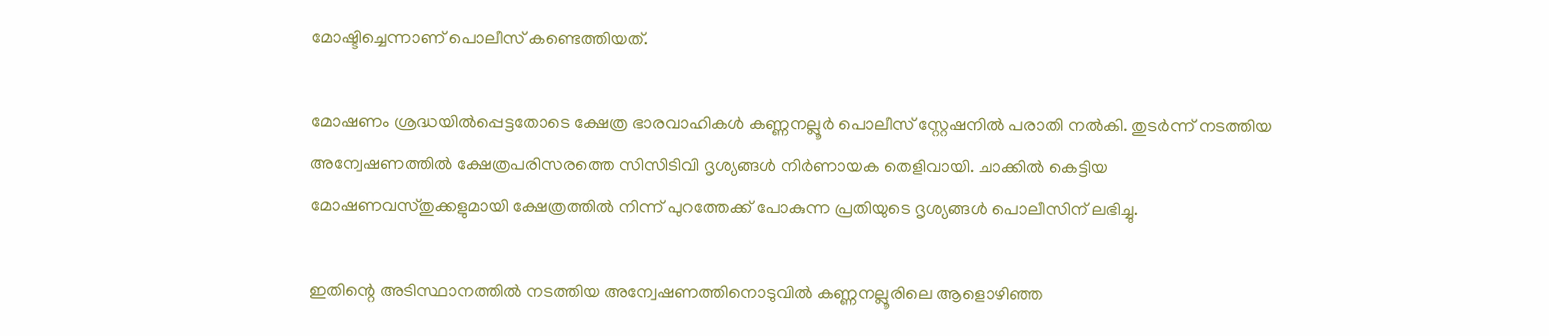മോഷ്ടിച്ചെന്നാണ് പൊലീസ് കണ്ടെത്തിയത്.

മോഷണം ശ്രദ്ധയിൽപ്പെട്ടതോടെ ക്ഷേത്ര ഭാരവാഹികൾ കണ്ണനല്ലൂർ പൊലീസ് സ്റ്റേഷനിൽ പരാതി നൽകി. തുടർന്ന് നടത്തിയ അന്വേഷണത്തിൽ ക്ഷേത്രപരിസരത്തെ സിസിടിവി ദൃശ്യങ്ങൾ നിർണായക തെളിവായി. ചാക്കിൽ കെട്ടിയ മോഷണവസ്തുക്കളുമായി ക്ഷേത്രത്തിൽ നിന്ന് പുറത്തേക്ക് പോകുന്ന പ്രതിയുടെ ദൃശ്യങ്ങൾ പൊലീസിന് ലഭിച്ചു.

ഇതിന്റെ അടിസ്ഥാനത്തിൽ നടത്തിയ അന്വേഷണത്തിനൊടുവിൽ കണ്ണനല്ലൂരിലെ ആളൊഴിഞ്ഞ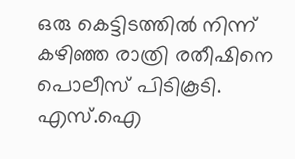ഒരു കെട്ടിടത്തിൽ നിന്ന് കഴിഞ്ഞ രാത്രി രതീഷിനെ പൊലീസ് പിടികൂടി. എസ്.ഐ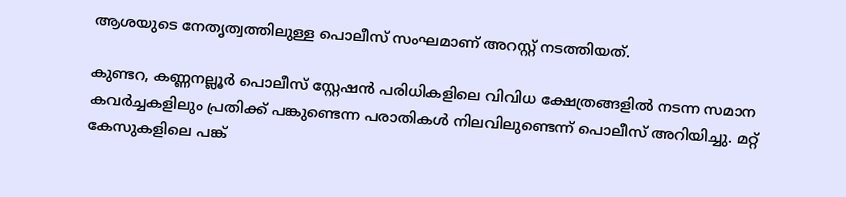ആശയുടെ നേതൃത്വത്തിലുള്ള പൊലീസ് സംഘമാണ് അറസ്റ്റ് നടത്തിയത്.

കുണ്ടറ, കണ്ണനല്ലൂർ പൊലീസ് സ്റ്റേഷൻ പരിധികളിലെ വിവിധ ക്ഷേത്രങ്ങളിൽ നടന്ന സമാന കവർച്ചകളിലും പ്രതിക്ക് പങ്കുണ്ടെന്ന പരാതികൾ നിലവിലുണ്ടെന്ന് പൊലീസ് അറിയിച്ചു. മറ്റ് കേസുകളിലെ പങ്ക്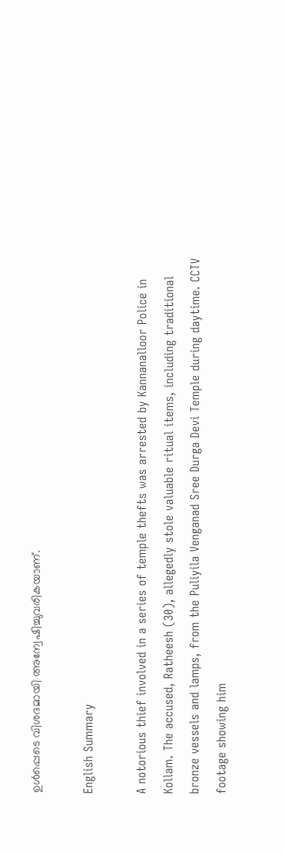ഉൾപ്പെടെ വിശദമായി അന്വേഷിച്ചുവരികയാണ്.

English Summary

A notorious thief involved in a series of temple thefts was arrested by Kannanalloor Police in Kollam. The accused, Ratheesh (30), allegedly stole valuable ritual items, including traditional bronze vessels and lamps, from the Puliyila Venganad Sree Durga Devi Temple during daytime. CCTV footage showing him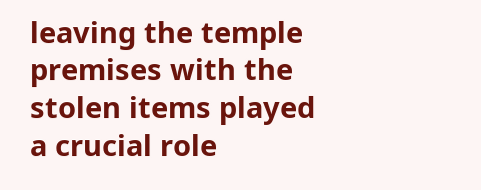leaving the temple premises with the stolen items played a crucial role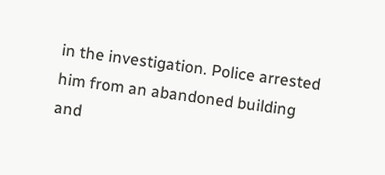in the investigation. Police arrested him from an abandoned building and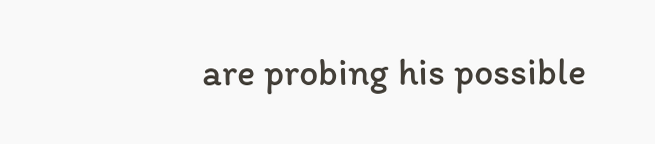are probing his possible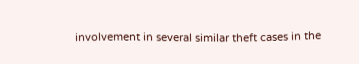involvement in several similar theft cases in the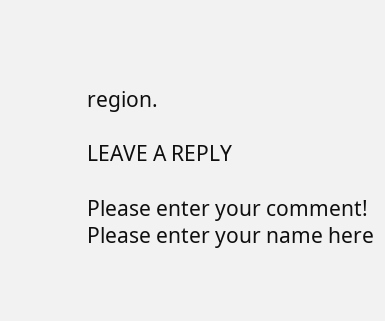region.

LEAVE A REPLY

Please enter your comment!
Please enter your name here